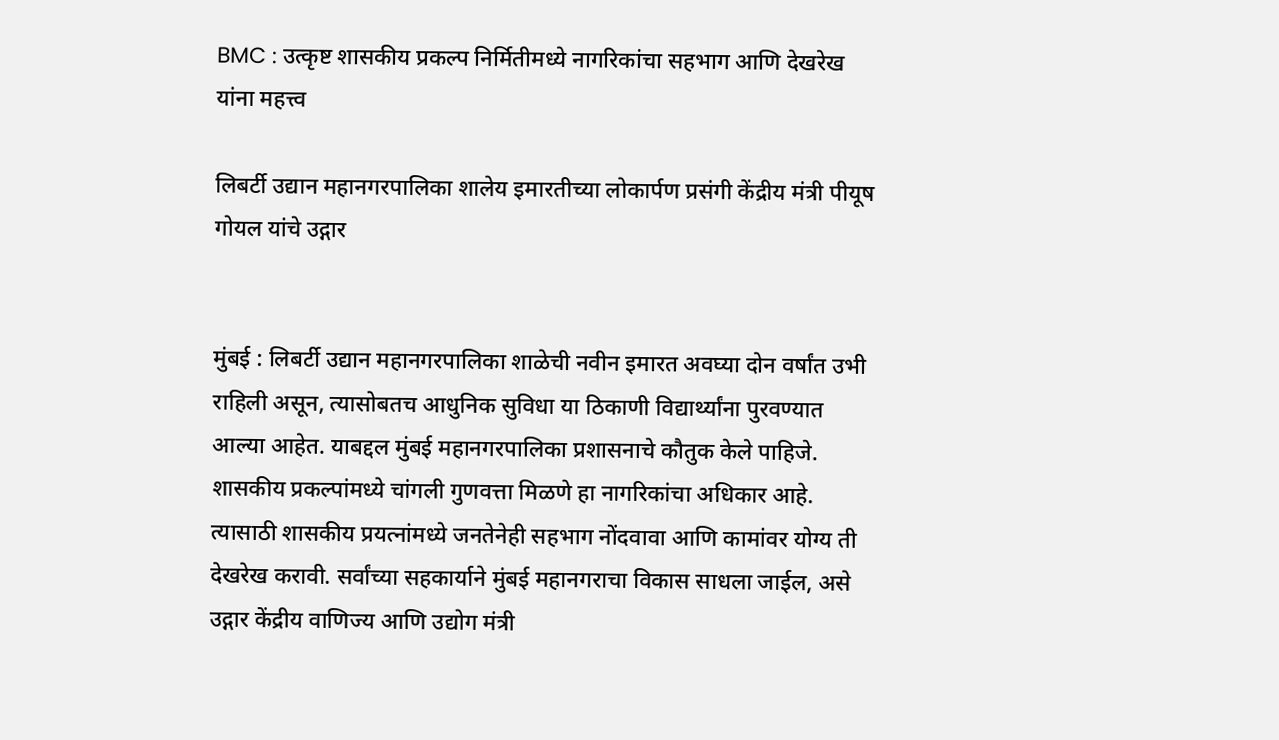BMC : उत्कृष्ट शासकीय प्रकल्प निर्मितीमध्ये नागरिकांचा सहभाग आणि देखरेख यांना महत्त्व

लिबर्टी उद्यान महानगरपालिका शालेय इमारतीच्या लोकार्पण प्रसंगी केंद्रीय मंत्री पीयूष गोयल यांचे उद्गार


मुंबई : लिबर्टी उद्यान महानगरपालिका शाळेची नवीन इमारत अवघ्या दोन वर्षांत उभी राहिली असून, त्यासोबतच आधुनिक सुविधा या ठिकाणी विद्यार्थ्यांना पुरवण्यात आल्या आहेत. याबद्दल मुंबई महानगरपालिका प्रशासनाचे कौतुक केले पाहिजे. शासकीय प्रकल्पांमध्ये चांगली गुणवत्ता मिळणे हा नागरिकांचा अधिकार आहे. त्यासाठी शासकीय प्रयत्नांमध्ये जनतेनेही सहभाग नोंदवावा आणि कामांवर योग्य ती देखरेख करावी. सर्वांच्या सहकार्याने मुंबई महानगराचा विकास साधला जाईल, असे उद्गार केंद्रीय वाणिज्य आणि उद्योग मंत्री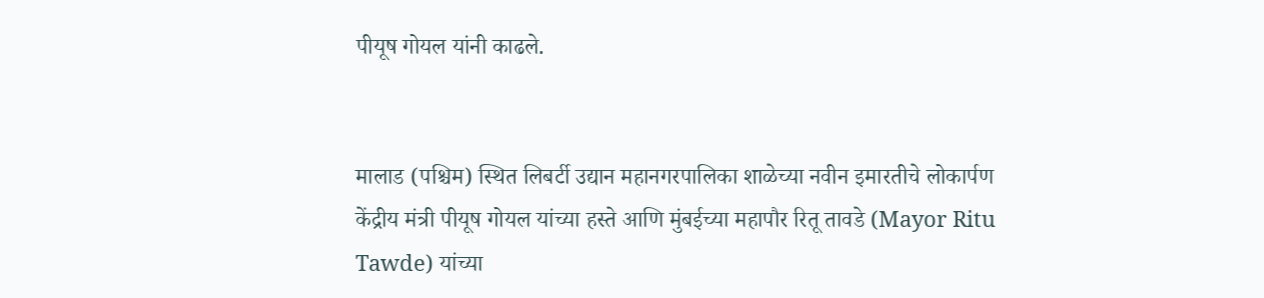पीयूष गोयल यांनी काढले.


मालाड (पश्चिम) स्थित लिबर्टी उद्यान महानगरपालिका शाळेच्या नवीन इमारतीचे लोकार्पण केंद्रीय मंत्री पीयूष गोयल यांच्या हस्ते आणि मुंबईच्या महापौर रितू तावडे (Mayor Ritu Tawde) यांच्या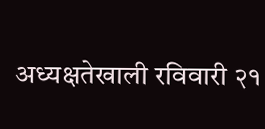अध्यक्षतेखाली रविवारी २१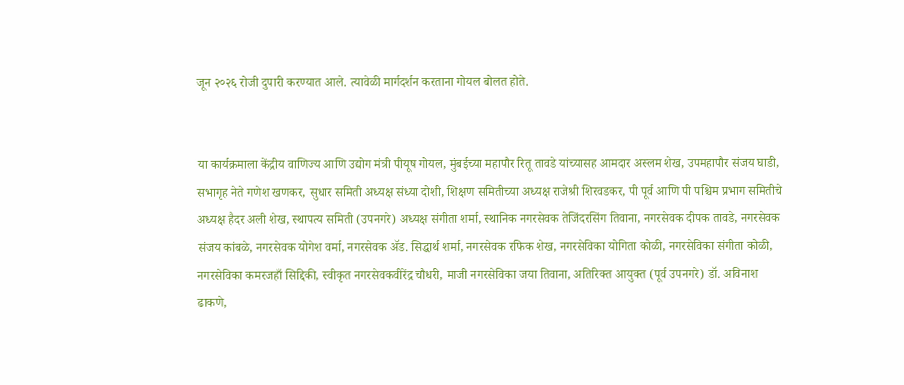जून २०२६ रोजी दुपारी करण्यात आले. त्यावेळी मार्गदर्शन करताना गोयल बोलत होते.


या कार्यक्रमाला केंद्रीय वाणिज्य आणि उद्योग मंत्री पीयूष गोयल, मुंबईच्या महापौर रितू तावडे यांच्यासह आमदार अस्लम शेख, उपमहापौर संजय घाडी, सभागृह नेते गणेश खणकर, सुधार समिती अध्यक्ष संध्या दोशी, शिक्षण समितीच्या अध्यक्ष राजेश्री शिरवडकर, पी पूर्व आणि पी पश्चिम प्रभाग समितीचे अध्यक्ष हैदर अली शेख, स्थापत्य समिती (उपनगरे) अध्यक्ष संगीता शर्मा, स्थानिक नगरसेवक तेजिंदरसिंग तिवाना, नगरसेवक दीपक तावडे, नगरसेवक संजय कांबळे, नगरसेवक योगेश वर्मा, नगरसेवक ॲड. सिद्धार्थ शर्मा, नगरसेवक रफिक शेख, नगरसेविका योगिता कोळी, नगरसेविका संगीता कोळी, नगरसेविका कमरजहाँ सिद्दिकी, स्वीकृत नगरसेवकवीरेंद्र चौधरी, माजी नगरसेविका जया तिवाना, अतिरिक्त आयुक्त (पूर्व उपनगरे) डॉ. अविनाश ढाकणे,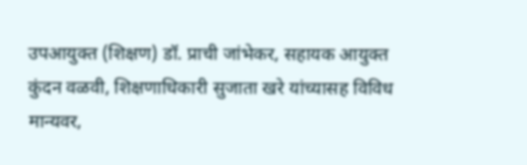उपआयुक्त (शिक्षण) डॉ. प्राची जांभेकर, सहायक आयुक्त कुंदन वळवी, शिक्षणाधिकारी सुजाता खरे यांच्यासह विविध मान्यवर,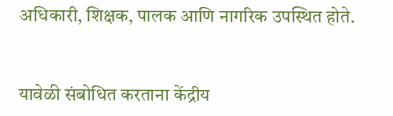अधिकारी, शिक्षक, पालक आणि नागरिक उपस्थित होते.


यावेळी संबोधित करताना केंद्रीय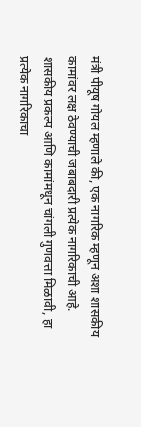मंत्री पीयूष गोयल म्हणाले की, एक नागरिक म्हणून अशा शासकीय कामांवर लक्ष ठेवण्याची जबाबदारी प्रत्येक नागरिकाची आहे. शासकीय प्रकल्प आणि कामांमधून चांगली गुणवत्ता मिळावी, हा प्रत्येक नागरिकाचा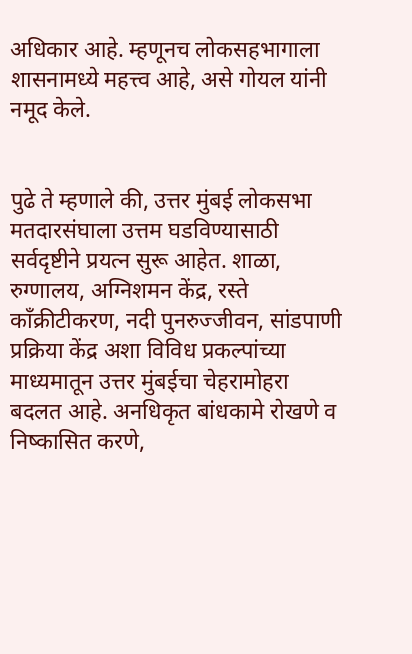अधिकार आहे. म्हणूनच लोकसहभागाला शासनामध्ये महत्त्व आहे, असे गोयल यांनी नमूद केले.


पुढे ते म्हणाले की, उत्तर मुंबई लोकसभा मतदारसंघाला उत्तम घडविण्यासाठी सर्वदृष्टीने प्रयत्न सुरू आहेत. शाळा, रुग्णालय, अग्निशमन केंद्र, रस्ते काँक्रीटीकरण, नदी पुनरुज्जीवन, सांडपाणी प्रक्रिया केंद्र अशा विविध प्रकल्पांच्या माध्यमातून उत्तर मुंबईचा चेहरामोहरा बदलत आहे. अनधिकृत बांधकामे रोखणे व निष्कासित करणे,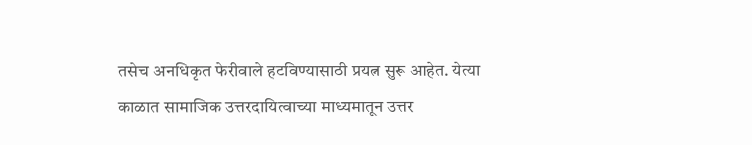तसेच अनधिकृत फेरीवाले हटविण्यासाठी प्रयत्न सुरू आहेत. येत्या काळात सामाजिक उत्तरदायित्वाच्या माध्यमातून उत्तर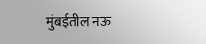मुंबईतील नऊ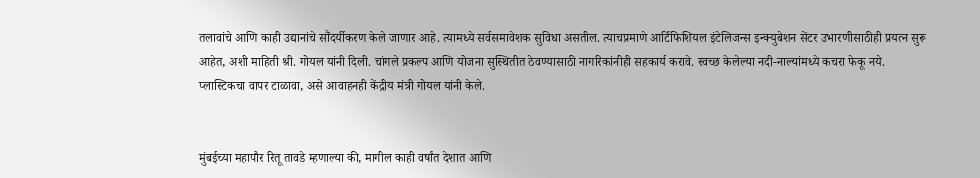तलावांचे आणि काही उद्यानांचे सौंदर्यीकरण केले जाणार आहे. त्यामध्ये सर्वसमावेशक सुविधा असतील. त्याचप्रमाणे आर्टिफिशियल इंटेलिजन्स इन्क्युबेशन सेंटर उभारणीसाठीही प्रयत्न सुरू आहेत, अशी माहिती श्री. गोयल यांनी दिली. चांगले प्रकल्प आणि योजना सुस्थितीत ठेवण्यासाठी नागरिकांनीही सहकार्य करावे. स्वच्छ केलेल्या नदी-नाल्यांमध्ये कचरा फेकू नये. प्लास्टिकचा वापर टाळावा, असे आवाहनही केंद्रीय मंत्री गोयल यांनी केले.


मुंबईच्या महापौर रितू तावडे म्हणाल्या की, मागील काही वर्षांत देशात आणि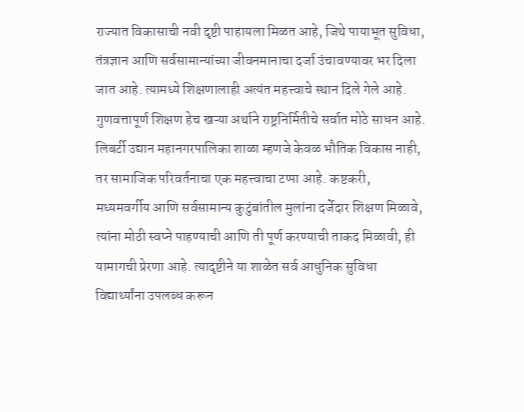राज्यात विकासाची नवी दृष्टी पाहायला मिळत आहे, जिथे पायाभूत सुविधा, तंत्रज्ञान आणि सर्वसामान्यांच्या जीवनमानाचा दर्जा उंचावण्यावर भर दिला जात आहे. त्यामध्ये शिक्षणालाही अत्यंत महत्त्वाचे स्थान दिले गेले आहे. गुणवत्तापूर्ण शिक्षण हेच खऱ्या अर्थाने राष्ट्रनिर्मितीचे सर्वात मोठे साधन आहे. लिबर्टी उद्यान महानगरपालिका शाळा म्हणजे केवळ भौतिक विकास नाही, तर सामाजिक परिवर्तनाचा एक महत्त्वाचा टप्पा आहे. कष्टकरी, मध्यमवर्गीय आणि सर्वसामान्य कुटुंबांतील मुलांना दर्जेदार शिक्षण मिळावे, त्यांना मोठी स्वप्ने पाहण्याची आणि ती पूर्ण करण्याची ताकद मिळावी, ही यामागची प्रेरणा आहे. त्यादृष्टीने या शाळेत सर्व आधुनिक सुविधा विद्यार्थ्यांना उपलब्ध करून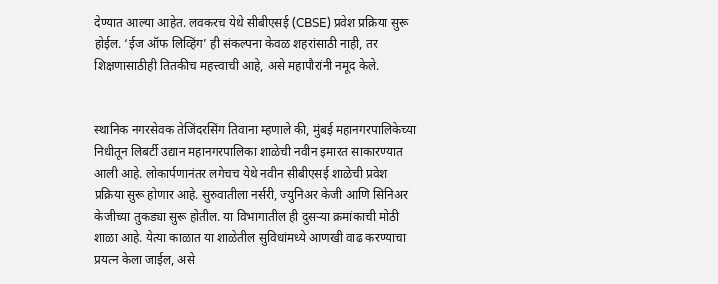देण्यात आल्या आहेत. लवकरच येथे सीबीएसई (CBSE) प्रवेश प्रक्रिया सुरू होईल. ‘ईज ऑफ लिव्हिंग’ ही संकल्पना केवळ शहरांसाठी नाही, तर शिक्षणासाठीही तितकीच महत्त्वाची आहे, असे महापौरांनी नमूद केले.


स्थानिक नगरसेवक तेजिंदरसिंग तिवाना म्हणाले की, मुंबई महानगरपालिकेच्या निधीतून लिबर्टी उद्यान महानगरपालिका शाळेची नवीन इमारत साकारण्यात आली आहे. लोकार्पणानंतर लगेचच येथे नवीन सीबीएसई शाळेची प्रवेश प्रक्रिया सुरू होणार आहे. सुरुवातीला नर्सरी, ज्युनिअर केजी आणि सिनिअर केजीच्या तुकड्या सुरू होतील. या विभागातील ही दुसऱ्या क्रमांकाची मोठी शाळा आहे. येत्या काळात या शाळेतील सुविधांमध्ये आणखी वाढ करण्याचा प्रयत्न केला जाईल, असे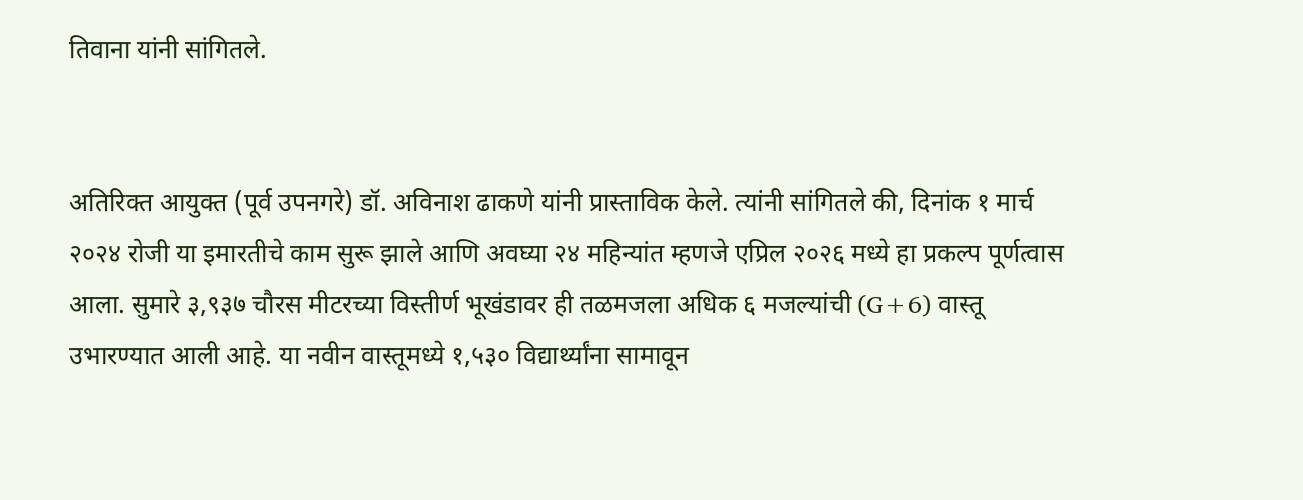तिवाना यांनी सांगितले.


अतिरिक्त आयुक्त (पूर्व उपनगरे) डॉ. अविनाश ढाकणे यांनी प्रास्ताविक केले. त्यांनी सांगितले की, दिनांक १ मार्च २०२४ रोजी या इमारतीचे काम सुरू झाले आणि अवघ्या २४ महिन्यांत म्हणजे एप्रिल २०२६ मध्ये हा प्रकल्प पूर्णत्वास आला. सुमारे ३,९३७ चौरस मीटरच्या विस्तीर्ण भूखंडावर ही तळमजला अधिक ६ मजल्यांची (G+6) वास्तू उभारण्यात आली आहे. या नवीन वास्तूमध्ये १,५३० विद्यार्थ्यांना सामावून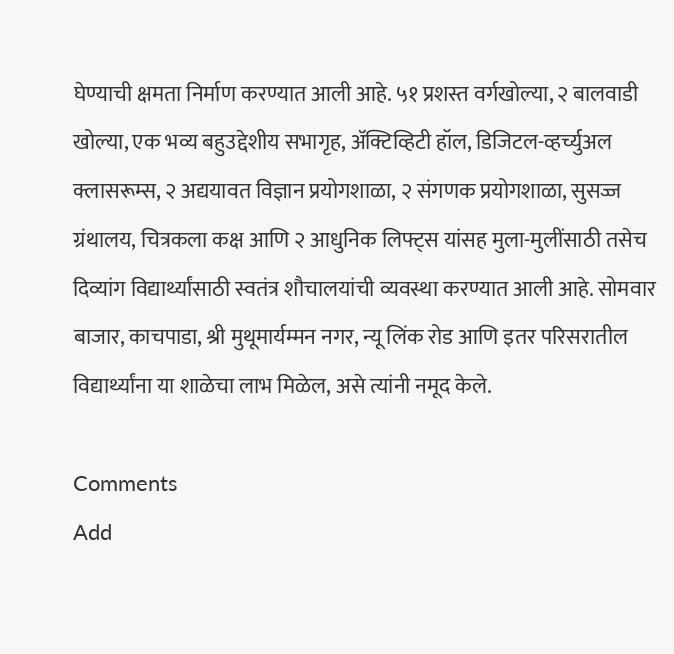घेण्याची क्षमता निर्माण करण्यात आली आहे. ५१ प्रशस्त वर्गखोल्या, २ बालवाडी खोल्या, एक भव्य बहुउद्देशीय सभागृह, अ‍ॅक्टिव्हिटी हॉल, डिजिटल-व्हर्च्युअल क्लासरूम्स, २ अद्ययावत विज्ञान प्रयोगशाळा, २ संगणक प्रयोगशाळा, सुसज्ज ग्रंथालय, चित्रकला कक्ष आणि २ आधुनिक लिफ्ट्स यांसह मुला-मुलींसाठी तसेच दिव्यांग विद्यार्थ्यांसाठी स्वतंत्र शौचालयांची व्यवस्था करण्यात आली आहे. सोमवार बाजार, काचपाडा, श्री मुथूमार्यम्मन नगर, न्यू लिंक रोड आणि इतर परिसरातील विद्यार्थ्यांना या शाळेचा लाभ मिळेल, असे त्यांनी नमूद केले.

Comments
Add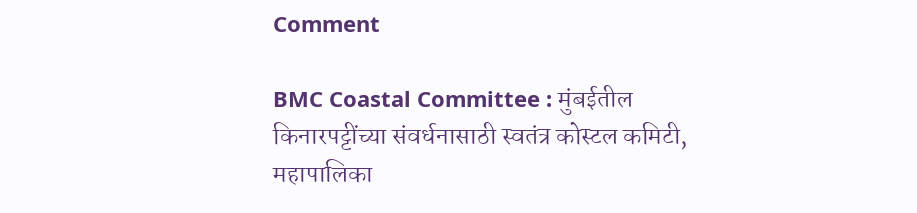Comment

BMC Coastal Committee : मुंबईतील किनारपट्टींच्या संवर्धनासाठी स्वतंत्र कोस्टल कमिटी, महापालिका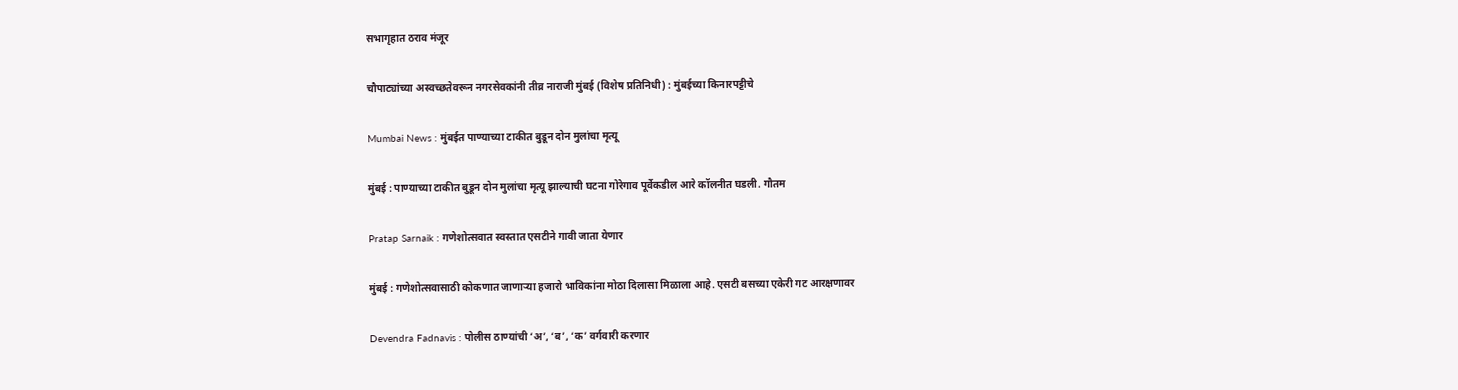सभागृहात ठराव मंजूर

चौपाट्यांच्या अस्वच्छतेवरून नगरसेवकांनी तीव्र नाराजी मुंबई (विशेष प्रतिनिधी) : मुंबईच्या किनारप‌ट्टीचे

Mumbai News : मुंबईत पाण्याच्या टाकीत बुडून दोन मुलांचा मृत्यू

मुंबई : पाण्याच्या टाकीत बुडून दोन मुलांचा मृत्यू झाल्याची घटना गोरेगाव पूर्वेकडील आरे कॉलनीत घडली. गौतम

Pratap Sarnaik : गणेशोत्सवात स्वस्तात एसटीने गावी जाता येणार

मुंबई : गणेशोत्सवासाठी कोकणात जाणाऱ्या हजारो भाविकांना मोठा दिलासा मिळाला आहे. एसटी बसच्या एकेरी गट आरक्षणावर

Devendra Fadnavis : पोलीस ठाण्यांची ‘अ’, ‘ब’, ‘क’ वर्गवारी करणार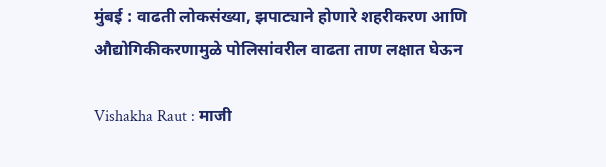मुंबई : वाढती लोकसंख्या, झपाट्याने होणारे शहरीकरण आणि औद्योगिकीकरणामुळे पोलिसांवरील वाढता ताण लक्षात घेऊन

Vishakha Raut : माजी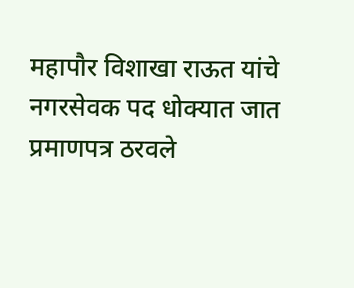महापौर विशाखा राऊत यांचे नगरसेवक पद धोक्यात जात प्रमाणपत्र ठरवले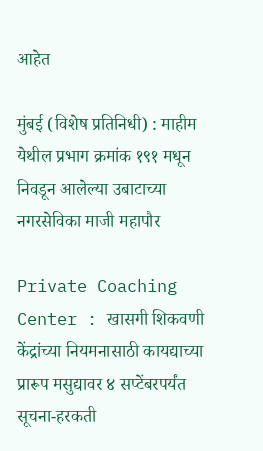आहेत

मुंबई (विशेष प्रतिनिधी) : माहीम येथील प्रभाग क्रमांक १९१ मधून निवडून आलेल्या उबाटाच्या नगरसेविका माजी महापौर

Private Coaching Center : खासगी शिकवणी केंद्रांच्या नियमनासाठी कायद्याच्या प्रारूप मसुद्यावर ४ सप्टेंबरपर्यंत सूचना-हरकती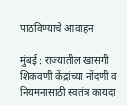पाठविण्याचे आवाहन

मुंबई : राज्यातील खासगी शिकवणी केंद्रांच्या नोंदणी व नियमनासाठी स्वतंत्र कायदा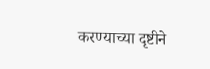करण्याच्या दृष्टीने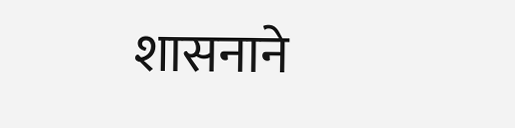शासनाने